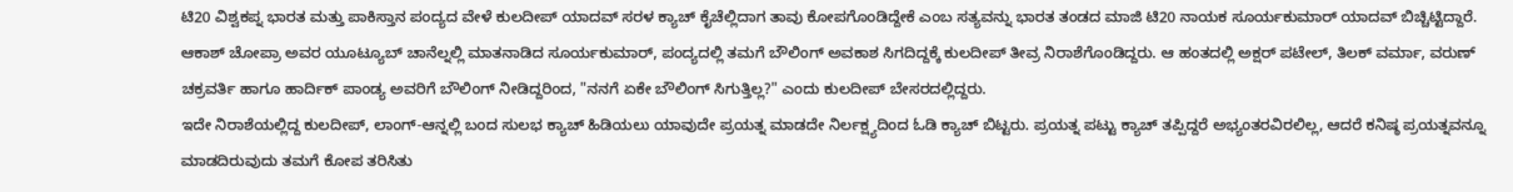ಟಿ20 ವಿಶ್ವಕಪ್ನ ಭಾರತ ಮತ್ತು ಪಾಕಿಸ್ತಾನ ಪಂದ್ಯದ ವೇಳೆ ಕುಲದೀಪ್ ಯಾದವ್ ಸರಳ ಕ್ಯಾಚ್ ಕೈಚೆಲ್ಲಿದಾಗ ತಾವು ಕೋಪಗೊಂಡಿದ್ದೇಕೆ ಎಂಬ ಸತ್ಯವನ್ನು ಭಾರತ ತಂಡದ ಮಾಜಿ ಟಿ20 ನಾಯಕ ಸೂರ್ಯಕುಮಾರ್ ಯಾದವ್ ಬಿಚ್ಚಿಟ್ಟಿದ್ದಾರೆ.
ಆಕಾಶ್ ಚೋಪ್ರಾ ಅವರ ಯೂಟ್ಯೂಬ್ ಚಾನೆಲ್ನಲ್ಲಿ ಮಾತನಾಡಿದ ಸೂರ್ಯಕುಮಾರ್, ಪಂದ್ಯದಲ್ಲಿ ತಮಗೆ ಬೌಲಿಂಗ್ ಅವಕಾಶ ಸಿಗದಿದ್ದಕ್ಕೆ ಕುಲದೀಪ್ ತೀವ್ರ ನಿರಾಶೆಗೊಂಡಿದ್ದರು. ಆ ಹಂತದಲ್ಲಿ ಅಕ್ಷರ್ ಪಟೇಲ್, ತಿಲಕ್ ವರ್ಮಾ, ವರುಣ್ ಚಕ್ರವರ್ತಿ ಹಾಗೂ ಹಾರ್ದಿಕ್ ಪಾಂಡ್ಯ ಅವರಿಗೆ ಬೌಲಿಂಗ್ ನೀಡಿದ್ದರಿಂದ, "ನನಗೆ ಏಕೇ ಬೌಲಿಂಗ್ ಸಿಗುತ್ತಿಲ್ಲ?" ಎಂದು ಕುಲದೀಪ್ ಬೇಸರದಲ್ಲಿದ್ದರು.
ಇದೇ ನಿರಾಶೆಯಲ್ಲಿದ್ದ ಕುಲದೀಪ್, ಲಾಂಗ್-ಆನ್ನಲ್ಲಿ ಬಂದ ಸುಲಭ ಕ್ಯಾಚ್ ಹಿಡಿಯಲು ಯಾವುದೇ ಪ್ರಯತ್ನ ಮಾಡದೇ ನಿರ್ಲಕ್ಷ್ಯದಿಂದ ಓಡಿ ಕ್ಯಾಚ್ ಬಿಟ್ಟರು. ಪ್ರಯತ್ನ ಪಟ್ಟು ಕ್ಯಾಚ್ ತಪ್ಪಿದ್ದರೆ ಅಭ್ಯಂತರವಿರಲಿಲ್ಲ, ಆದರೆ ಕನಿಷ್ಠ ಪ್ರಯತ್ನವನ್ನೂ ಮಾಡದಿರುವುದು ತಮಗೆ ಕೋಪ ತರಿಸಿತು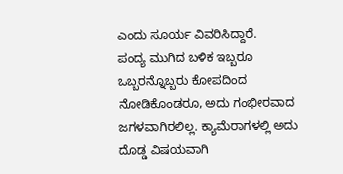ಎಂದು ಸೂರ್ಯ ವಿವರಿಸಿದ್ದಾರೆ.
ಪಂದ್ಯ ಮುಗಿದ ಬಳಿಕ ಇಬ್ಬರೂ ಒಬ್ಬರನ್ನೊಬ್ಬರು ಕೋಪದಿಂದ ನೋಡಿಕೊಂಡರೂ, ಅದು ಗಂಭೀರವಾದ ಜಗಳವಾಗಿರಲಿಲ್ಲ. ಕ್ಯಾಮೆರಾಗಳಲ್ಲಿ ಅದು ದೊಡ್ಡ ವಿಷಯವಾಗಿ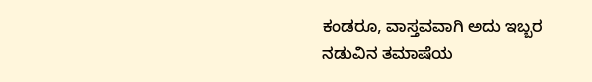ಕಂಡರೂ, ವಾಸ್ತವವಾಗಿ ಅದು ಇಬ್ಬರ ನಡುವಿನ ತಮಾಷೆಯ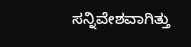ಸನ್ನಿವೇಶವಾಗಿತ್ತು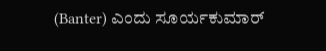(Banter) ಎಂದು ಸೂರ್ಯಕುಮಾರ್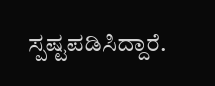ಸ್ಪಷ್ಟಪಡಿಸಿದ್ದಾರೆ.